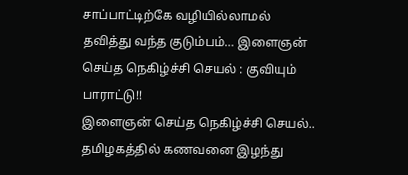சாப்பாட்டிற்கே வழியில்லாமல் தவித்து வந்த குடும்பம்… இளைஞன் செய்த நெகிழ்ச்சி செயல் : குவியும் பாராட்டு!!
இளைஞன் செய்த நெகிழ்ச்சி செயல்..
தமிழகத்தில் கணவனை இழந்து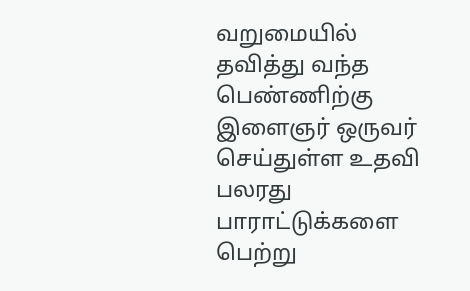வறுமையில் தவித்து வந்த பெண்ணிற்கு இளைஞர் ஒருவர் செய்துள்ள உதவி பலரது பாராட்டுக்களை பெற்று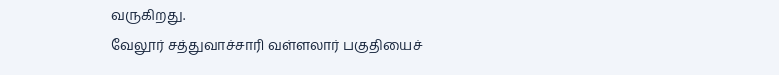வருகிறது.
வேலூர் சத்துவாச்சாரி வள்ளலார் பகுதியைச்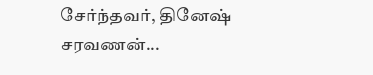சேர்ந்தவர், தினேஷ் சரவணன்...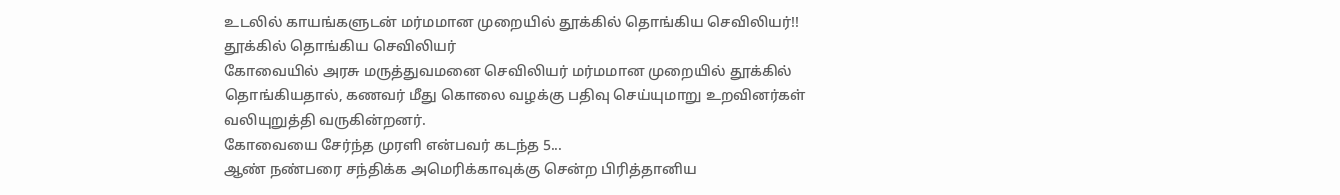உடலில் காயங்களுடன் மர்மமான முறையில் தூக்கில் தொங்கிய செவிலியர்!!
தூக்கில் தொங்கிய செவிலியர்
கோவையில் அரசு மருத்துவமனை செவிலியர் மர்மமான முறையில் தூக்கில் தொங்கியதால், கணவர் மீது கொலை வழக்கு பதிவு செய்யுமாறு உறவினர்கள் வலியுறுத்தி வருகின்றனர்.
கோவையை சேர்ந்த முரளி என்பவர் கடந்த 5...
ஆண் நண்பரை சந்திக்க அமெரிக்காவுக்கு சென்ற பிரித்தானிய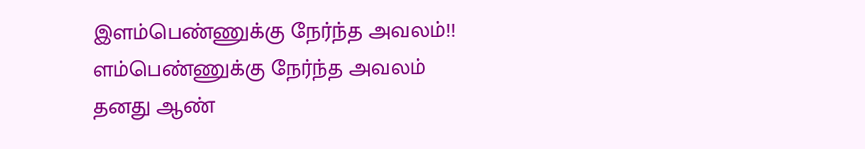இளம்பெண்ணுக்கு நேர்ந்த அவலம்!!
ளம்பெண்ணுக்கு நேர்ந்த அவலம்
தனது ஆண்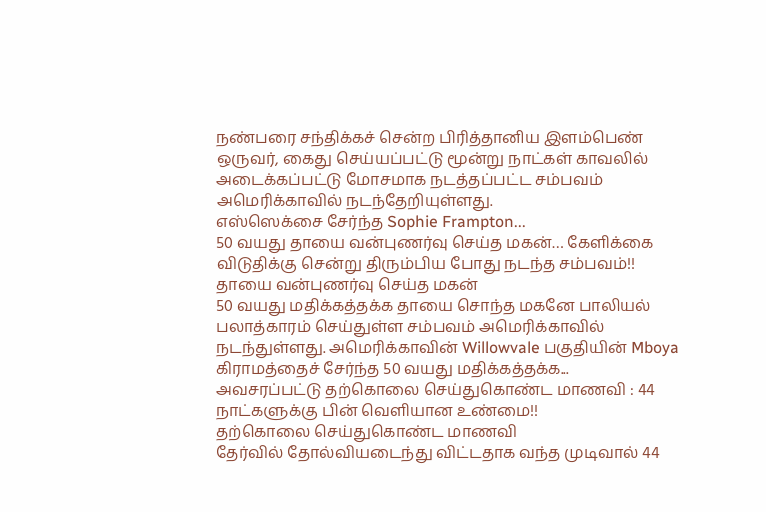நண்பரை சந்திக்கச் சென்ற பிரித்தானிய இளம்பெண் ஒருவர், கைது செய்யப்பட்டு மூன்று நாட்கள் காவலில் அடைக்கப்பட்டு மோசமாக நடத்தப்பட்ட சம்பவம் அமெரிக்காவில் நடந்தேறியுள்ளது.
எஸ்ஸெக்சை சேர்ந்த Sophie Frampton...
50 வயது தாயை வன்புணர்வு செய்த மகன்… கேளிக்கை விடுதிக்கு சென்று திரும்பிய போது நடந்த சம்பவம்!!
தாயை வன்புணர்வு செய்த மகன்
50 வயது மதிக்கத்தக்க தாயை சொந்த மகனே பாலியல் பலாத்காரம் செய்துள்ள சம்பவம் அமெரிக்காவில் நடந்துள்ளது. அமெரிக்காவின் Willowvale பகுதியின் Mboya கிராமத்தைச் சேர்ந்த 50 வயது மதிக்கத்தக்க...
அவசரப்பட்டு தற்கொலை செய்துகொண்ட மாணவி : 44 நாட்களுக்கு பின் வெளியான உண்மை!!
தற்கொலை செய்துகொண்ட மாணவி
தேர்வில் தோல்வியடைந்து விட்டதாக வந்த முடிவால் 44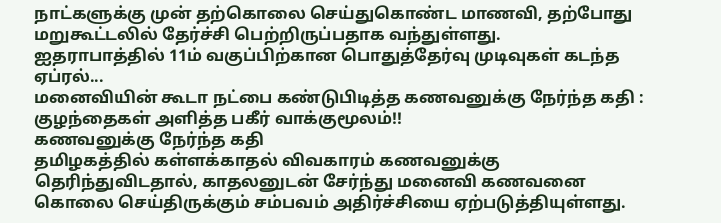நாட்களுக்கு முன் தற்கொலை செய்துகொண்ட மாணவி, தற்போது மறுகூட்டலில் தேர்ச்சி பெற்றிருப்பதாக வந்துள்ளது.
ஐதராபாத்தில் 11ம் வகுப்பிற்கான பொதுத்தேர்வு முடிவுகள் கடந்த ஏப்ரல்...
மனைவியின் கூடா நட்பை கண்டுபிடித்த கணவனுக்கு நேர்ந்த கதி : குழந்தைகள் அளித்த பகீர் வாக்குமூலம்!!
கணவனுக்கு நேர்ந்த கதி
தமிழகத்தில் கள்ளக்காதல் விவகாரம் கணவனுக்கு தெரிந்துவிடதால், காதலனுடன் சேர்ந்து மனைவி கணவனை கொலை செய்திருக்கும் சம்பவம் அதிர்ச்சியை ஏற்படுத்தியுள்ளது.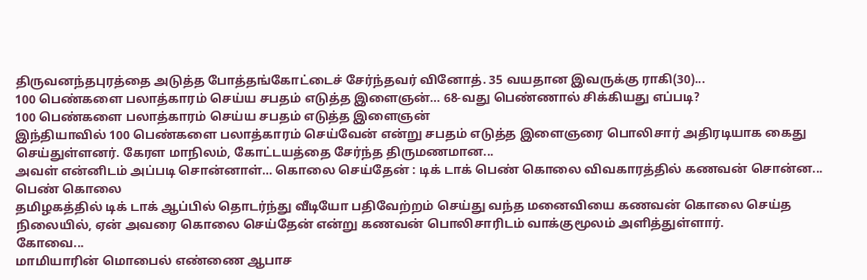திருவனந்தபுரத்தை அடுத்த போத்தங்கோட்டைச் சேர்ந்தவர் வினோத். 35 வயதான இவருக்கு ராகி(30)...
100 பெண்களை பலாத்காரம் செய்ய சபதம் எடுத்த இளைஞன்… 68-வது பெண்ணால் சிக்கியது எப்படி?
100 பெண்களை பலாத்காரம் செய்ய சபதம் எடுத்த இளைஞன்
இந்தியாவில் 100 பெண்களை பலாத்காரம் செய்வேன் என்று சபதம் எடுத்த இளைஞரை பொலிசார் அதிரடியாக கைது செய்துள்ளனர். கேரள மாநிலம், கோட்டயத்தை சேர்ந்த திருமணமான...
அவள் என்னிடம் அப்படி சொன்னாள்… கொலை செய்தேன் : டிக் டாக் பெண் கொலை விவகாரத்தில் கணவன் சொன்ன...
பெண் கொலை
தமிழகத்தில் டிக் டாக் ஆப்பில் தொடர்ந்து வீடியோ பதிவேற்றம் செய்து வந்த மனைவியை கணவன் கொலை செய்த நிலையில், ஏன் அவரை கொலை செய்தேன் என்று கணவன் பொலிசாரிடம் வாக்குமூலம் அளித்துள்ளார்.
கோவை...
மாமியாரின் மொபைல் எண்ணை ஆபாச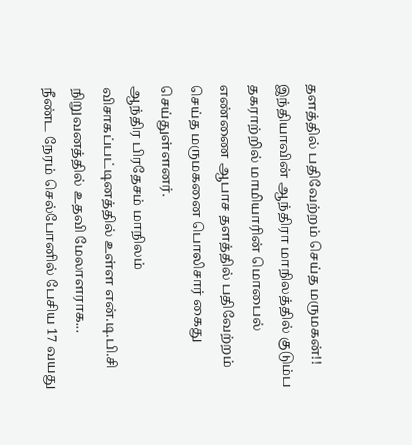தளத்தில் பதிவேற்றம் செய்த மருமகன்!!
இந்தியாவின் ஆந்திரா மாநிலத்தில் குடும்ப தகராற்றில் மாமியாரின் மொபைல் எண்ணை ஆபாச தளத்தில் பதிவேற்றம் செய்த மருமகனை பொலிசார் கைது செய்துள்ளனர்.
ஆந்திர பிரதேசம் மாநிலம் விசாகப்பட்டினத்தில் உள்ள என்.டி.பி.சி நிறுவனத்தில் உதவி மேலாளராக...
நீண்ட நேரம் செல்போனில் பேசிய 17 வயது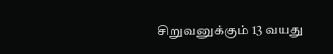சிறுவனுக்கும் 13 வயது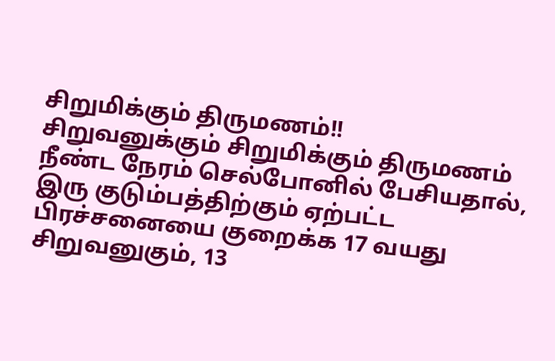சிறுமிக்கும் திருமணம்!!
சிறுவனுக்கும் சிறுமிக்கும் திருமணம்
நீண்ட நேரம் செல்போனில் பேசியதால், இரு குடும்பத்திற்கும் ஏற்பட்ட பிரச்சனையை குறைக்க 17 வயது சிறுவனுகும், 13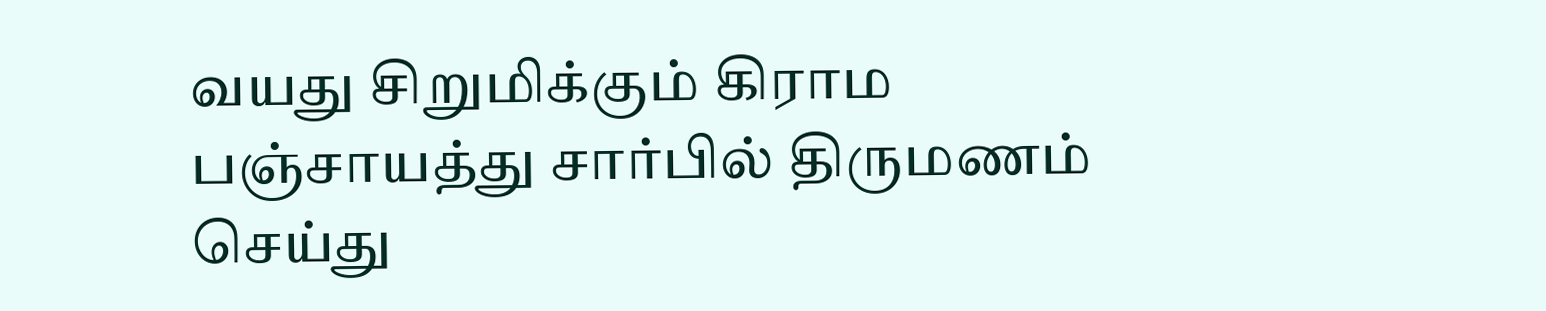வயது சிறுமிக்கும் கிராம பஞ்சாயத்து சார்பில் திருமணம் செய்து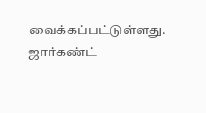வைக்கப்பட்டுள்ளது.
ஜார்கண்ட்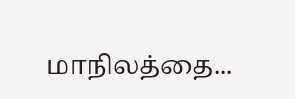மாநிலத்தை...